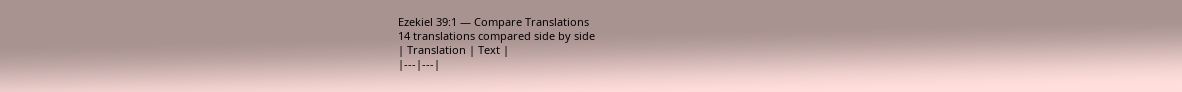Ezekiel 39:1 — Compare Translations
14 translations compared side by side
| Translation | Text |
|---|---|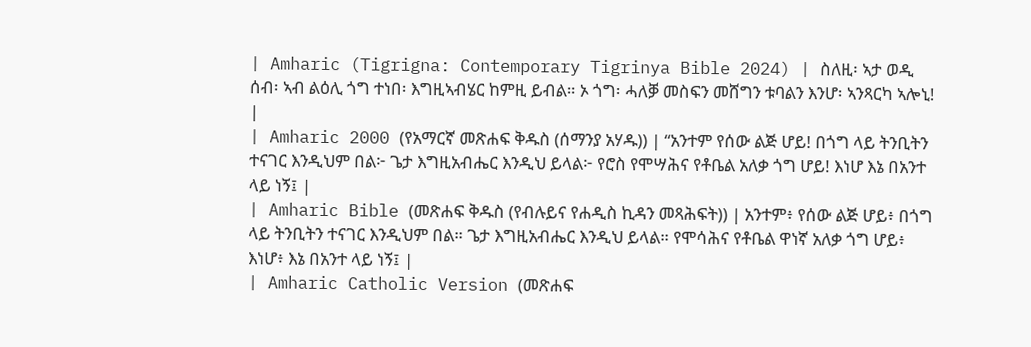| Amharic (Tigrigna: Contemporary Tigrinya Bible 2024) | ስለዚ፡ ኣታ ወዲ ሰብ፡ ኣብ ልዕሊ ጎግ ተነበ፡ እግዚኣብሄር ከምዚ ይብል። ኦ ጎግ፡ ሓለቓ መስፍን መሸግን ቱባልን እንሆ፡ ኣንጻርካ ኣሎኒ! |
| Amharic 2000 (የአማርኛ መጽሐፍ ቅዱስ (ሰማንያ አሃዱ)) | “አንተም የሰው ልጅ ሆይ! በጎግ ላይ ትንቢትን ተናገር እንዲህም በል፦ ጌታ እግዚአብሔር እንዲህ ይላል፦ የሮስ የሞሣሕና የቶቤል አለቃ ጎግ ሆይ! እነሆ እኔ በአንተ ላይ ነኝ፤ |
| Amharic Bible (መጽሐፍ ቅዱስ (የብሉይና የሐዲስ ኪዳን መጻሕፍት)) | አንተም፥ የሰው ልጅ ሆይ፥ በጎግ ላይ ትንቢትን ተናገር እንዲህም በል። ጌታ እግዚአብሔር እንዲህ ይላል። የሞሳሕና የቶቤል ዋነኛ አለቃ ጎግ ሆይ፥ እነሆ፥ እኔ በአንተ ላይ ነኝ፤ |
| Amharic Catholic Version (መጽሐፍ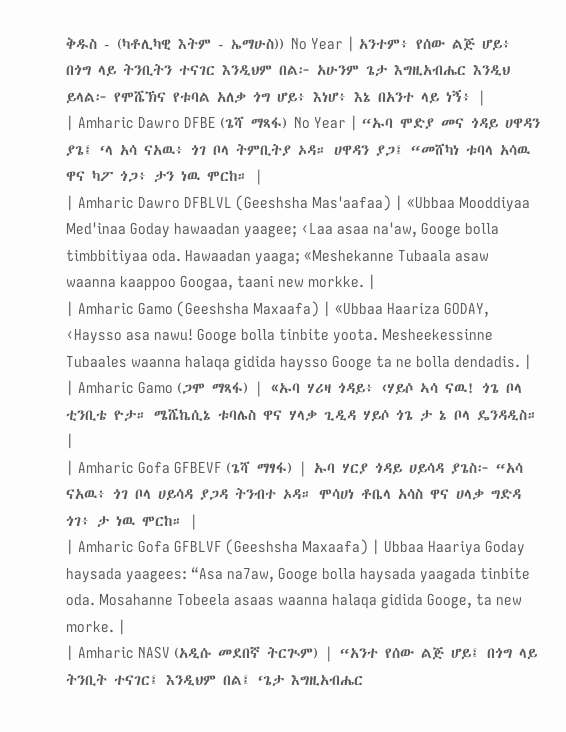ቅዱስ - (ካቶሊካዊ እትም - ኤማሁስ)) No Year | አንተም፥ የሰው ልጅ ሆይ፥ በጎግ ላይ ትንቢትን ተናገር እንዲህም በል፦ አሁንም ጌታ እግዚአብሔር እንዲህ ይላል፦ የሞሼኽና የቱባል አለቃ ጎግ ሆይ፥ እነሆ፥ እኔ በአንተ ላይ ነኝ፥ |
| Amharic Dawro DFBE (ጌሻ ማጻፋ) No Year | “ኡባ ሞድያ መና ጎዳይ ሀዋዳን ያጌ፤ ‘ላ አሳ ናአዉ፥ ጎገ ቦላ ትምቢትያ ኦዳ። ሀዋዳን ያጋ፤ “መሸካነ ቱባላ አሳዉ ዋና ካፖ ጎጋ፥ ታን ነዉ ሞርከ። |
| Amharic Dawro DFBLVL (Geeshsha Mas'aafaa) | «Ubbaa Mooddiyaa Med'inaa Goday hawaadan yaagee; ‹Laa asaa na'aw, Googe bolla timbbitiyaa oda. Hawaadan yaaga; «Meshekanne Tubaala asaw waanna kaappoo Googaa, taani new morkke. |
| Amharic Gamo (Geeshsha Maxaafa) | «Ubbaa Haariza GODAY, ‹Haysso asa nawu! Googe bolla tinbite yoota. Mesheekessinne Tubaales waanna halaqa gidida haysso Googe ta ne bolla dendadis. |
| Amharic Gamo (ጋሞ ማጻፋ) | «ኡባ ሃሪዛ ጎዳይ፥ ‹ሃይሶ ኣሳ ናዉ! ጎጌ ቦላ ቲንቢቴ ዮታ። ሜሼኬሲኔ ቱባሌስ ዋና ሃላቃ ጊዲዳ ሃይሶ ጎጌ ታ ኔ ቦላ ዴንዳዲስ። |
| Amharic Gofa GFBEVF (ጌሻ ማፃፋ) | ኡባ ሃርያ ጎዳይ ሀይሳዳ ያጌስ፦ “አሳ ናአዉ፥ ጎገ ቦላ ሀይሳዳ ያጋዳ ትንብተ ኦዳ። ሞሳሀነ ቶቤላ አሳስ ዋና ሀላቃ ግድዳ ጎገ፥ ታ ነዉ ሞርከ። |
| Amharic Gofa GFBLVF (Geeshsha Maxaafa) | Ubbaa Haariya Goday haysada yaagees: “Asa na7aw, Googe bolla haysada yaagada tinbite oda. Mosahanne Tobeela asaas waanna halaqa gidida Googe, ta new morke. |
| Amharic NASV (አዲሱ መደበኛ ትርጒም) | “አንተ የሰው ልጅ ሆይ፤ በጎግ ላይ ትንቢት ተናገር፤ እንዲህም በል፤ ‘ጌታ እግዚአብሔር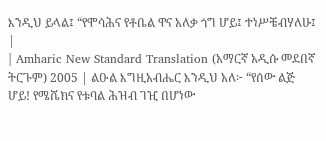እንዲህ ይላል፤ “የሞሳሕና የቶቤል ዋና አለቃ ጎግ ሆይ፤ ተነሥቼብሃለሁ፤ |
| Amharic New Standard Translation (አማርኛ አዲሱ መደበኛ ትርጉም) 2005 | ልዑል እግዚአብሔር እንዲህ አለ፦ “የሰው ልጅ ሆይ! የሜሼክና የቱባል ሕዝብ ገዢ በሆነው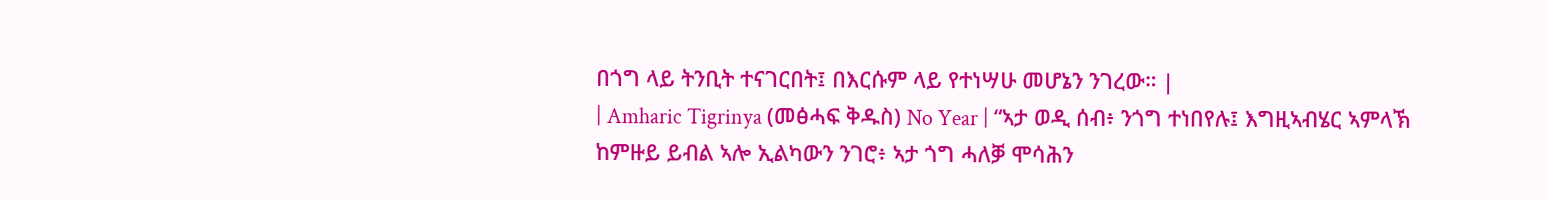በጎግ ላይ ትንቢት ተናገርበት፤ በእርሱም ላይ የተነሣሁ መሆኔን ንገረው። |
| Amharic Tigrinya (መፅሓፍ ቅዱስ) No Year | “ኣታ ወዲ ሰብ፥ ንጎግ ተነበየሉ፤ እግዚኣብሄር ኣምላኽ ከምዙይ ይብል ኣሎ ኢልካውን ንገሮ፥ ኣታ ጎግ ሓለቓ ሞሳሕን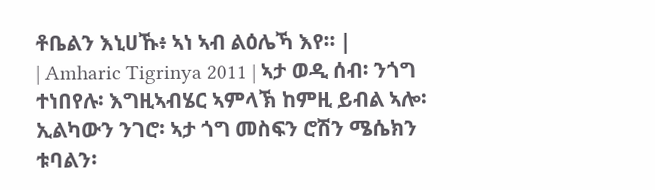ቶቤልን እኒሀኹ፥ ኣነ ኣብ ልዕሌኻ እየ። |
| Amharic Tigrinya 2011 | ኣታ ወዲ ሰብ፡ ንጎግ ተነበየሉ፡ እግዚኣብሄር ኣምላኽ ከምዚ ይብል ኣሎ፡ ኢልካውን ንገሮ፡ ኣታ ጎግ መስፍን ሮሽን ሜሴክን ቱባልን፡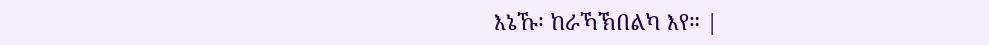እኔኹ፡ ከራኻኽበልካ እየ። |